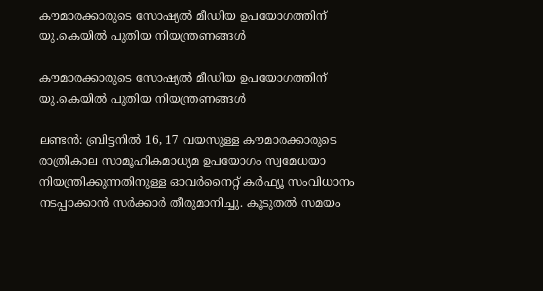കൗമാരക്കാരുടെ സോഷ്യല്‍ മീഡിയ ഉപയോഗത്തിന് യു.കെയില്‍ പുതിയ നിയന്ത്രണങ്ങള്‍

കൗമാരക്കാരുടെ സോഷ്യല്‍ മീഡിയ ഉപയോഗത്തിന് യു.കെയില്‍ പുതിയ നിയന്ത്രണങ്ങള്‍

ലണ്ടന്‍: ബ്രിട്ടനില്‍ 16, 17 വയസുള്ള കൗമാരക്കാരുടെ രാത്രികാല സാമൂഹികമാധ്യമ ഉപയോഗം സ്വമേധയാ നിയന്ത്രിക്കുന്നതിനുള്ള ഓവര്‍നൈറ്റ് കര്‍ഫ്യൂ സംവിധാനം നടപ്പാക്കാന്‍ സര്‍ക്കാര്‍ തീരുമാനിച്ചു. കൂടുതല്‍ സമയം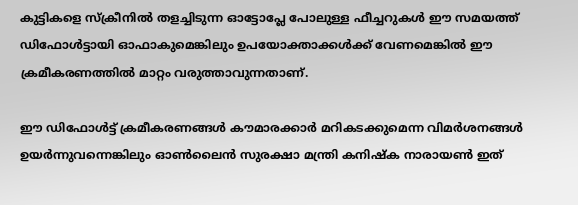കുട്ടികളെ സ്‌ക്രീനില്‍ തളച്ചിടുന്ന ഓട്ടോപ്ലേ പോലുള്ള ഫീച്ചറുകള്‍ ഈ സമയത്ത് ഡിഫോള്‍ട്ടായി ഓഫാകുമെങ്കിലും ഉപയോക്താക്കള്‍ക്ക് വേണമെങ്കില്‍ ഈ ക്രമീകരണത്തില്‍ മാറ്റം വരുത്താവുന്നതാണ്.

ഈ ഡിഫോള്‍ട്ട് ക്രമീകരണങ്ങള്‍ കൗമാരക്കാര്‍ മറികടക്കുമെന്ന വിമര്‍ശനങ്ങള്‍ ഉയര്‍ന്നുവന്നെങ്കിലും ഓണ്‍ലൈന്‍ സുരക്ഷാ മന്ത്രി കനിഷ്‌ക നാരായണ്‍ ഇത്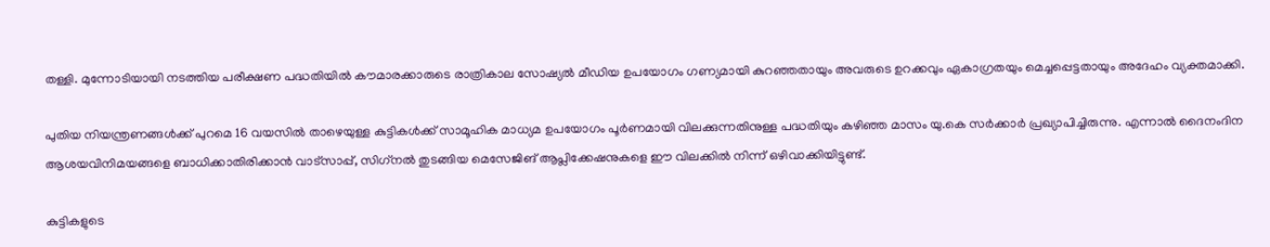തള്ളി. മുന്നോടിയായി നടത്തിയ പരീക്ഷണ പദ്ധതിയില്‍ കൗമാരക്കാരുടെ രാത്രികാല സോഷ്യല്‍ മീഡിയ ഉപയോഗം ഗണ്യമായി കുറഞ്ഞതായും അവരുടെ ഉറക്കവും ഏകാഗ്രതയും മെച്ചപ്പെട്ടതായും അദേഹം വ്യക്തമാക്കി.

പുതിയ നിയന്ത്രണങ്ങള്‍ക്ക് പുറമെ 16 വയസില്‍ താഴെയുള്ള കുട്ടികള്‍ക്ക് സാമൂഹിക മാധ്യമ ഉപയോഗം പൂര്‍ണമായി വിലക്കുന്നതിനുള്ള പദ്ധതിയും കഴിഞ്ഞ മാസം യു.കെ സര്‍ക്കാര്‍ പ്രഖ്യാപിച്ചിരുന്നു. എന്നാല്‍ ദൈനംദിന ആശയവിനിമയങ്ങളെ ബാധിക്കാതിരിക്കാന്‍ വാട്സാപ്പ്, സിഗ്‌നല്‍ തുടങ്ങിയ മെസേജിങ് ആപ്ലിക്കേഷനുകളെ ഈ വിലക്കില്‍ നിന്ന് ഒഴിവാക്കിയിട്ടുണ്ട്.

കുട്ടികളുടെ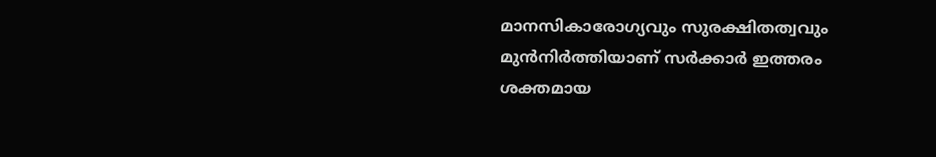മാനസികാരോഗ്യവും സുരക്ഷിതത്വവും മുന്‍നിര്‍ത്തിയാണ് സര്‍ക്കാര്‍ ഇത്തരം ശക്തമായ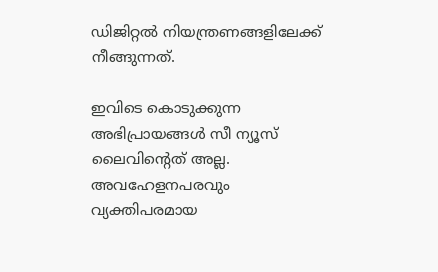ഡിജിറ്റല്‍ നിയന്ത്രണങ്ങളിലേക്ക് നീങ്ങുന്നത്.

ഇവിടെ കൊടുക്കുന്ന അഭിപ്രായങ്ങള്‍ സീ ന്യൂസ് ലൈവിന്റെത് അല്ല. അവഹേളനപരവും വ്യക്തിപരമായ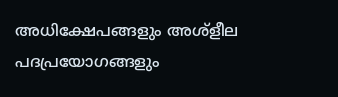അധിക്ഷേപങ്ങളും അശ്‌ളീല പദപ്രയോഗങ്ങളും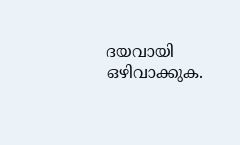ദയവായി ഒഴിവാക്കുക.